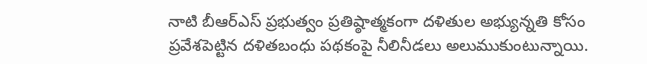నాటి బీఆర్ఎస్ ప్రభుత్వం ప్రతిష్ఠాత్మకంగా దళితుల అభ్యున్నతి కోసం ప్రవేశపెట్టిన దళితబంధు పథకంపై నీలినీడలు అలుముకుంటున్నాయి.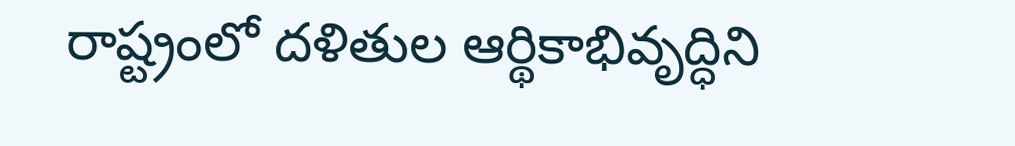రాష్ట్రంలో దళితుల ఆర్థికాభివృద్ధిని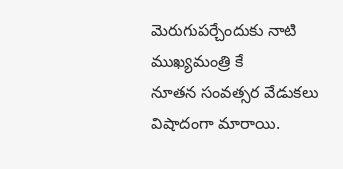మెరుగుపర్చేందుకు నాటి ముఖ్యమంత్రి కే
నూతన సంవత్సర వేడుకలు విషాదంగా మారాయి.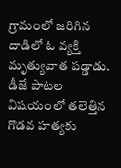గ్రామంలో జరిగిన దాడిలో ఓ వ్యక్తి మృత్యువాత పడ్డాడు. డీజే పాటల విషయంలో తలెత్తిన గొడవ హత్యకు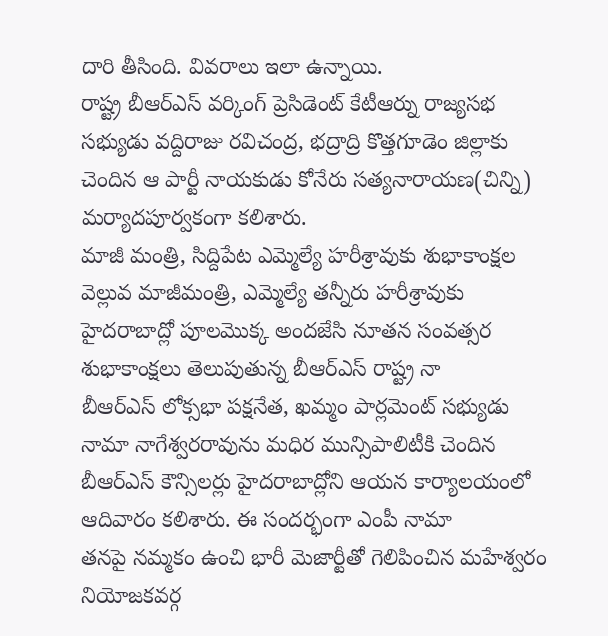దారి తీసింది. వివరాలు ఇలా ఉన్నాయి.
రాష్ట్ర బీఆర్ఎస్ వర్కింగ్ ప్రెసిడెంట్ కేటీఆర్ను రాజ్యసభ సభ్యుడు వద్దిరాజు రవిచంద్ర, భద్రాద్రి కొత్తగూడెం జిల్లాకు చెందిన ఆ పార్టీ నాయకుడు కోనేరు సత్యనారాయణ(చిన్ని) మర్యాదపూర్వకంగా కలిశారు.
మాజీ మంత్రి, సిద్దిపేట ఎమ్మెల్యే హరీశ్రావుకు శుభాకాంక్షల వెల్లువ మాజీమంత్రి, ఎమ్మెల్యే తన్నీరు హరీశ్రావుకు హైదరాబాద్లో పూలమొక్క అందజేసి నూతన సంవత్సర శుభాకాంక్షలు తెలుపుతున్న బీఆర్ఎస్ రాష్ట్ర నా
బీఆర్ఎస్ లోక్సభా పక్షనేత, ఖమ్మం పార్లమెంట్ సభ్యుడు నామా నాగేశ్వరరావును మధిర మున్సిపాలిటీకి చెందిన బీఆర్ఎస్ కౌన్సిలర్లు హైదరాబాద్లోని ఆయన కార్యాలయంలో ఆదివారం కలిశారు. ఈ సందర్భంగా ఎంపీ నామా
తనపై నమ్మకం ఉంచి భారీ మెజార్టీతో గెలిపించిన మహేశ్వరం నియోజకవర్గ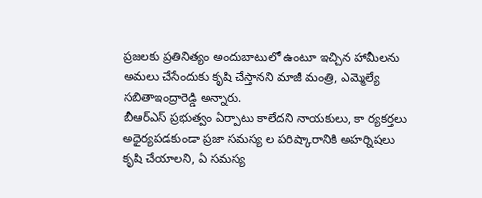ప్రజలకు ప్రతినిత్యం అందుబాటులో ఉంటూ ఇచ్చిన హామీలను అమలు చేసేందుకు కృషి చేస్తానని మాజీ మంత్రి, ఎమ్మెల్యే సబితాఇంద్రారెడ్డి అన్నారు.
బీఆర్ఎస్ ప్రభుత్వం ఏర్పాటు కాలేదని నాయకులు, కా ర్యకర్తలు అధైర్యపడకుండా ప్రజా సమస్య ల పరిష్కారానికి అహర్నిషలు కృషి చేయాలని, ఏ సమస్య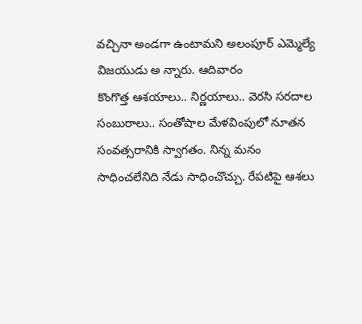వచ్చినా అండగా ఉంటామని అలంపూర్ ఎమ్మెల్యే విజయుడు అ న్నారు. ఆదివారం
కొంగొత్త ఆశయాలు.. నిర్ణయాలు.. వెరసి సరదాల సంబురాలు.. సంతోషాల మేళవింపులో నూతన సంవత్సరానికి స్వాగతం. నిన్న మనం సాధించలేనిది నేడు సాధించొచ్చు. రేపటిపై ఆశలు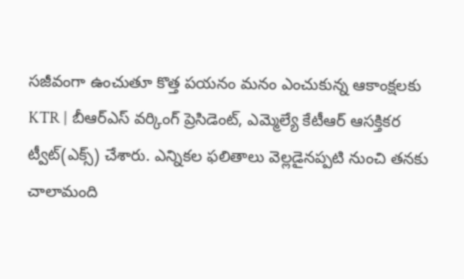సజీవంగా ఉంచుతూ కొత్త పయనం మనం ఎంచుకున్న ఆకాంక్షలకు
KTR | బీఆర్ఎస్ వర్కింగ్ ప్రెసిడెంట్, ఎమ్మెల్యే కేటీఆర్ ఆసక్తికర ట్వీట్(ఎక్స్) చేశారు. ఎన్నికల ఫలితాలు వెల్లడైనప్పటి నుంచి తనకు చాలామంది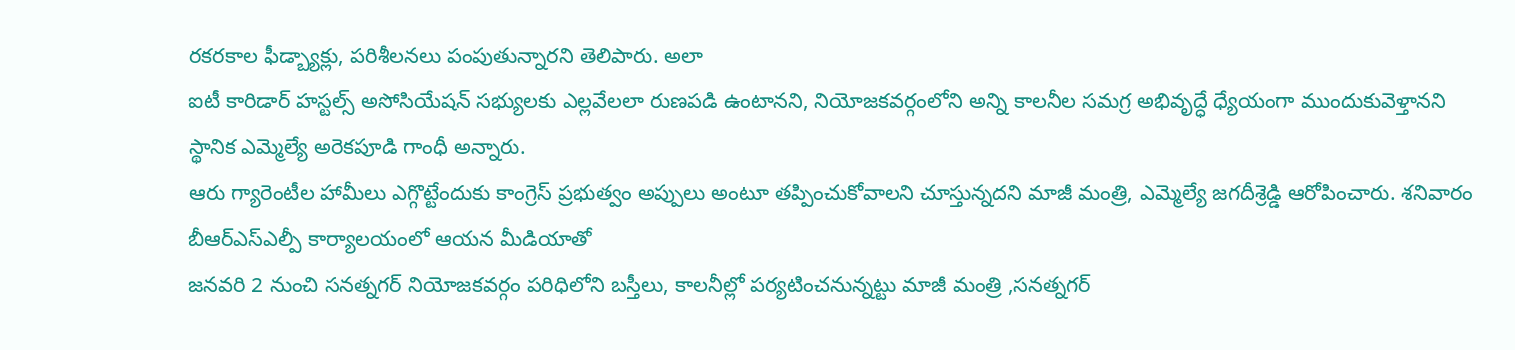రకరకాల ఫీడ్బ్యాక్లు, పరిశీలనలు పంపుతున్నారని తెలిపారు. అలా
ఐటీ కారిడార్ హస్టల్స్ అసోసియేషన్ సభ్యులకు ఎల్లవేలలా రుణపడి ఉంటానని, నియోజకవర్గంలోని అన్ని కాలనీల సమగ్ర అభివృద్ధే ధ్యేయంగా ముందుకువెళ్తానని స్థానిక ఎమ్మెల్యే అరెకపూడి గాంధీ అన్నారు.
ఆరు గ్యారెంటీల హామీలు ఎగ్గొట్టేందుకు కాంగ్రెస్ ప్రభుత్వం అప్పులు అంటూ తప్పించుకోవాలని చూస్తున్నదని మాజీ మంత్రి, ఎమ్మెల్యే జగదీశ్రెడ్డి ఆరోపించారు. శనివారం బీఆర్ఎస్ఎల్పీ కార్యాలయంలో ఆయన మీడియాతో
జనవరి 2 నుంచి సనత్నగర్ నియోజకవర్గం పరిధిలోని బస్తీలు, కాలనీల్లో పర్యటించనున్నట్టు మాజీ మంత్రి ,సనత్నగర్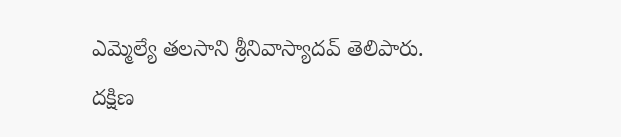ఎమ్మెల్యే తలసాని శ్రీనివాస్యాదవ్ తెలిపారు.
దక్షిణ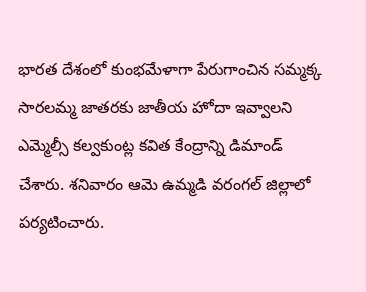భారత దేశంలో కుంభమేళాగా పేరుగాంచిన సమ్మక్క సారలమ్మ జాతరకు జాతీయ హోదా ఇవ్వాలని ఎమ్మెల్సీ కల్వకుంట్ల కవిత కేంద్రాన్ని డిమాండ్ చేశారు. శనివారం ఆమె ఉమ్మడి వరంగల్ జిల్లాలో పర్యటించారు.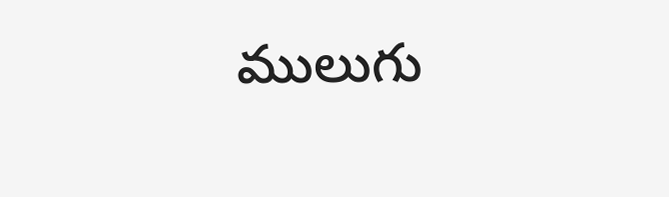ములుగు